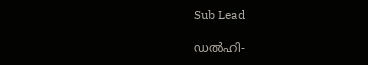Sub Lead

ഡല്‍ഹി-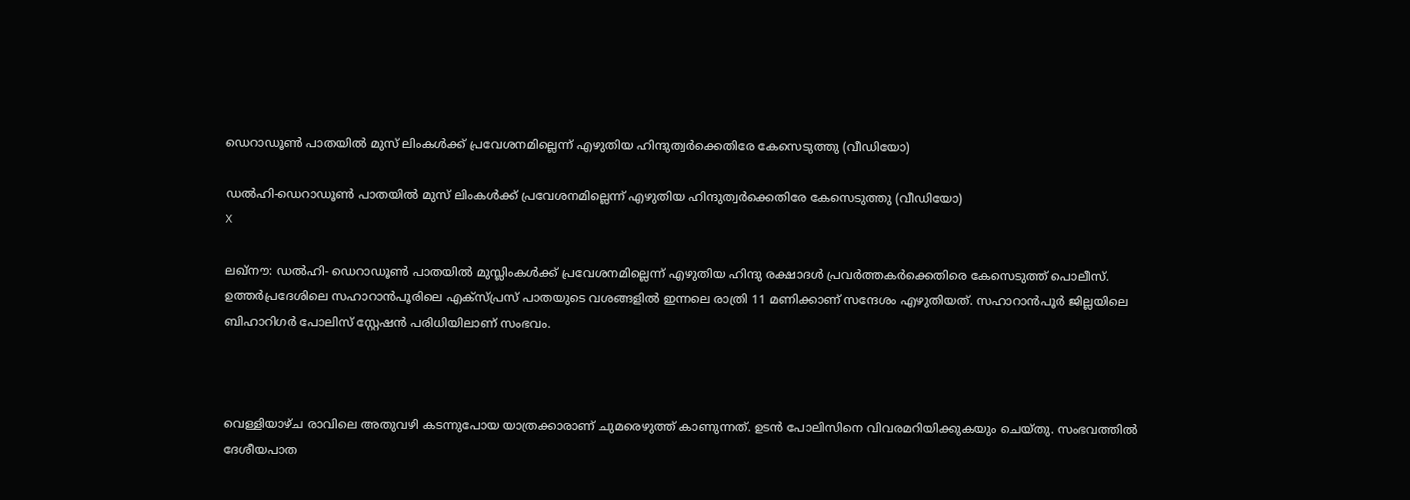ഡെറാഡൂണ്‍ പാതയില്‍ മുസ് ലിംകള്‍ക്ക് പ്രവേശനമില്ലെന്ന് എഴുതിയ ഹിന്ദുത്വര്‍ക്കെതിരേ കേസെടുത്തു (വീഡിയോ)

ഡല്‍ഹി-ഡെറാഡൂണ്‍ പാതയില്‍ മുസ് ലിംകള്‍ക്ക് പ്രവേശനമില്ലെന്ന് എഴുതിയ ഹിന്ദുത്വര്‍ക്കെതിരേ കേസെടുത്തു (വീഡിയോ)
X

ലഖ്നൗ: ഡല്‍ഹി- ഡെറാഡൂണ്‍ പാതയില്‍ മുസ്ലിംകള്‍ക്ക് പ്രവേശനമില്ലെന്ന് എഴുതിയ ഹിന്ദു രക്ഷാദള്‍ പ്രവര്‍ത്തകര്‍ക്കെതിരെ കേസെടുത്ത് പൊലീസ്. ഉത്തര്‍പ്രദേശിലെ സഹാറാന്‍പൂരിലെ എക്സ്പ്രസ് പാതയുടെ വശങ്ങളില്‍ ഇന്നലെ രാത്രി 11 മണിക്കാണ് സന്ദേശം എഴുതിയത്. സഹാറാന്‍പൂര്‍ ജില്ലയിലെ ബിഹാറിഗര്‍ പോലിസ് സ്റ്റേഷന്‍ പരിധിയിലാണ് സംഭവം.



വെള്ളിയാഴ്ച രാവിലെ അതുവഴി കടന്നുപോയ യാത്രക്കാരാണ് ചുമരെഴുത്ത് കാണുന്നത്. ഉടന്‍ പോലിസിനെ വിവരമറിയിക്കുകയും ചെയ്തു. സംഭവത്തില്‍ ദേശീയപാത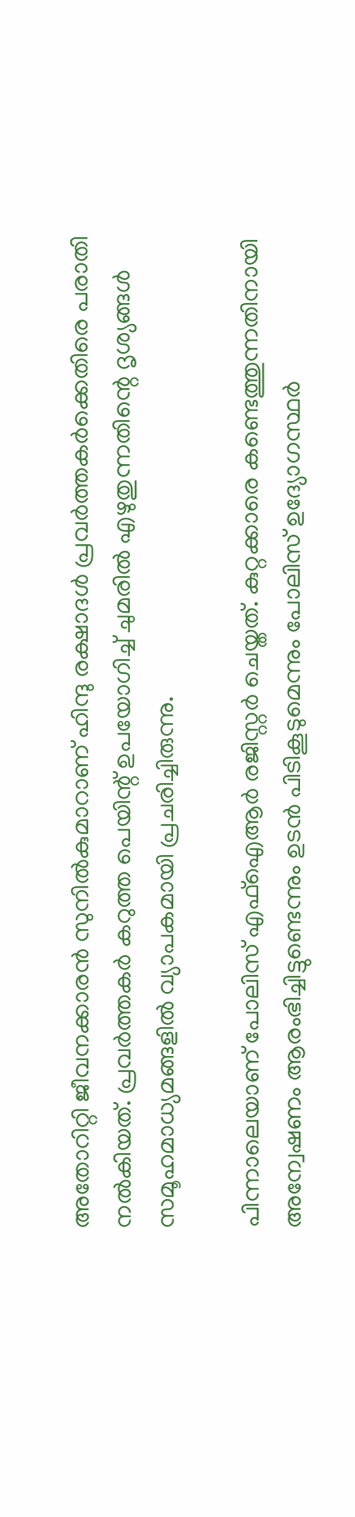അതോറിറ്റി ജീവനക്കാരന്‍ സുനില്‍കുമാറാണ് ഹിന്ദു രക്ഷാദള്‍ പ്രവര്‍ത്തകര്‍ക്കെതിരെ പരാതി നല്‍കിയത്. പ്രവര്‍ത്തകര്‍ കറുത്ത പെയിന്റ് ഉപയോഗിച്ച് ചുമരില്‍ എഴുതുന്നതിന്റെ ദൃശ്യങ്ങള്‍ സമൂഹമാധ്യമങ്ങളില്‍ വ്യാപകമായി പ്രചരിച്ചിരുന്നു.

പിന്നാലെയാണ് പോലിസ് എഫ്ഐആര്‍ രജിസ്റ്റര്‍ ചെയ്തത്. കുറ്റക്കാരെ കണ്ടെത്തുന്നതിനായി അന്വേഷണം ആരംഭിച്ചിട്ടുണ്ടെന്നും ഉടന്‍ പിടികൂടുമെന്നും പോലിസ് ഉദ്യോഗസ്ഥര്‍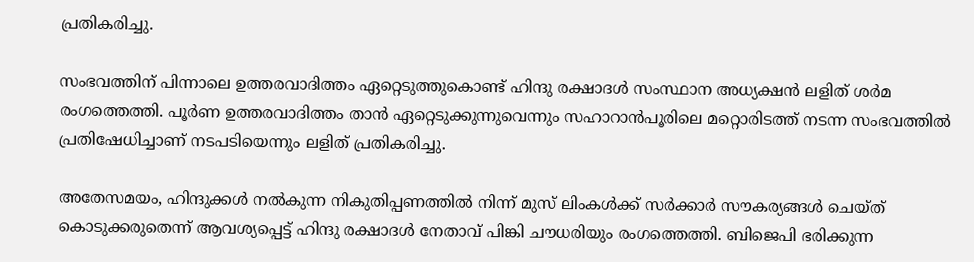പ്രതികരിച്ചു.

സംഭവത്തിന് പിന്നാലെ ഉത്തരവാദിത്തം ഏറ്റെടുത്തുകൊണ്ട് ഹിന്ദു രക്ഷാദള്‍ സംസ്ഥാന അധ്യക്ഷന്‍ ലളിത് ശര്‍മ രംഗത്തെത്തി. പൂര്‍ണ ഉത്തരവാദിത്തം താന്‍ ഏറ്റെടുക്കുന്നുവെന്നും സഹാറാന്‍പൂരിലെ മറ്റൊരിടത്ത് നടന്ന സംഭവത്തില്‍ പ്രതിഷേധിച്ചാണ് നടപടിയെന്നും ലളിത് പ്രതികരിച്ചു.

അതേസമയം, ഹിന്ദുക്കള്‍ നല്‍കുന്ന നികുതിപ്പണത്തില്‍ നിന്ന് മുസ് ലിംകള്‍ക്ക് സര്‍ക്കാര്‍ സൗകര്യങ്ങള്‍ ചെയ്ത് കൊടുക്കരുതെന്ന് ആവശ്യപ്പെട്ട് ഹിന്ദു രക്ഷാദള്‍ നേതാവ് പിങ്കി ചൗധരിയും രംഗത്തെത്തി. ബിജെപി ഭരിക്കുന്ന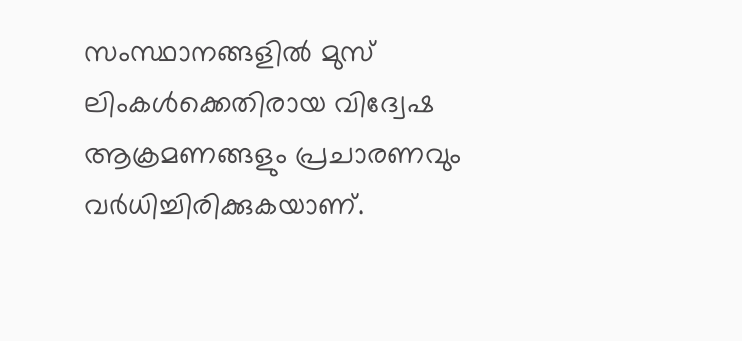സംസ്ഥാനങ്ങളില്‍ മുസ് ലിംകള്‍ക്കെതിരായ വിദ്വേഷ ആക്രമണങ്ങളും പ്രചാരണവും വര്‍ധിച്ചിരിക്കുകയാണ്.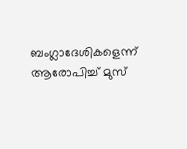ബംഗ്ലാദേശികളെന്ന് ആരോപിച്ച് മുസ്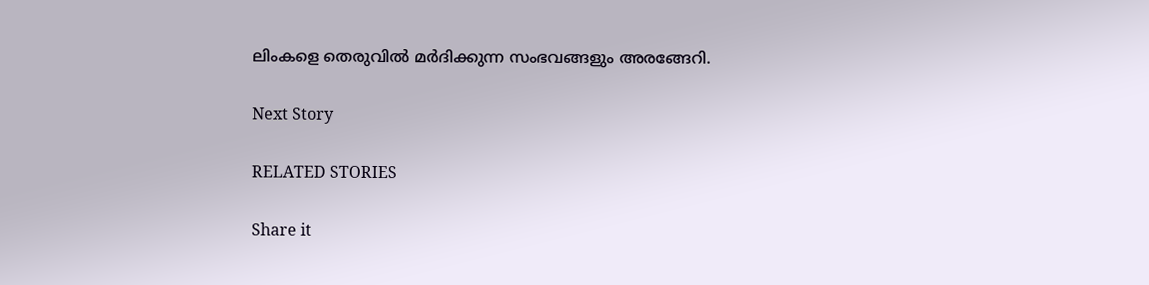ലിംകളെ തെരുവില്‍ മര്‍ദിക്കുന്ന സംഭവങ്ങളും അരങ്ങേറി.

Next Story

RELATED STORIES

Share it